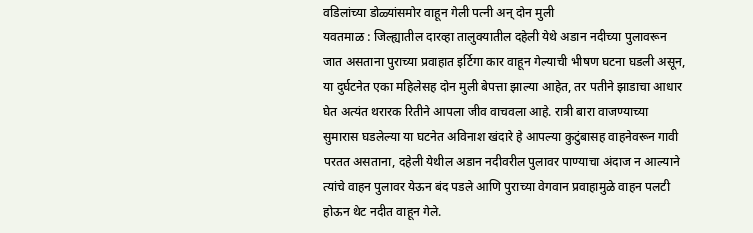वडिलांच्या डोळ्यांसमोर वाहून गेली पत्नी अन् दोन मुली
यवतमाळ : जिल्ह्यातील दारव्हा तालुक्यातील दहेली येथे अडान नदीच्या पुलावरून जात असताना पुराच्या प्रवाहात इर्टिगा कार वाहून गेल्याची भीषण घटना घडली असून, या दुर्घटनेत एका महिलेसह दोन मुली बेपत्ता झाल्या आहेत, तर पतीने झाडाचा आधार घेत अत्यंत थरारक रितीने आपला जीव वाचवला आहे. रात्री बारा वाजण्याच्या सुमारास घडलेल्या या घटनेत अविनाश खंदारे हे आपल्या कुटुंबासह वाहनेवरून गावी परतत असताना, दहेली येथील अडान नदीवरील पुलावर पाण्याचा अंदाज न आल्याने त्यांचे वाहन पुलावर येऊन बंद पडले आणि पुराच्या वेगवान प्रवाहामुळे वाहन पलटी होऊन थेट नदीत वाहून गेले.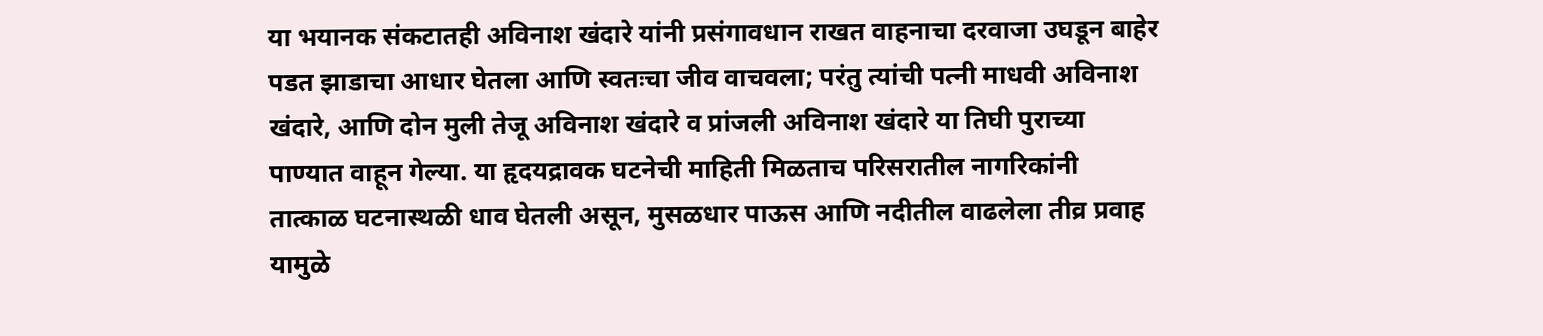या भयानक संकटातही अविनाश खंदारे यांनी प्रसंगावधान राखत वाहनाचा दरवाजा उघडून बाहेर पडत झाडाचा आधार घेतला आणि स्वतःचा जीव वाचवला; परंतु त्यांची पत्नी माधवी अविनाश खंदारे, आणि दोन मुली तेजू अविनाश खंदारे व प्रांजली अविनाश खंदारे या तिघी पुराच्या पाण्यात वाहून गेल्या. या हृदयद्रावक घटनेची माहिती मिळताच परिसरातील नागरिकांनी तात्काळ घटनास्थळी धाव घेतली असून, मुसळधार पाऊस आणि नदीतील वाढलेला तीव्र प्रवाह यामुळे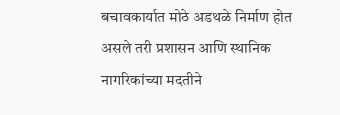बचावकार्यात मोठे अडथळे निर्माण होत असले तरी प्रशासन आणि स्थानिक नागरिकांच्या मदतीने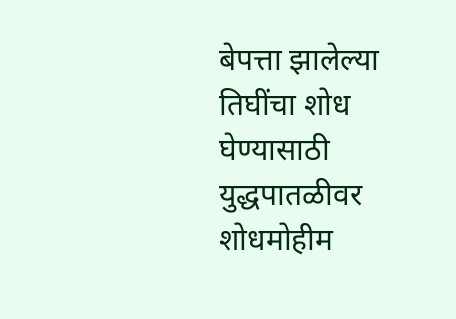बेपत्ता झालेल्या तिघींचा शोध घेण्यासाठी युद्धपातळीवर शोधमोहीम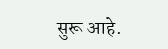सुरू आहे.